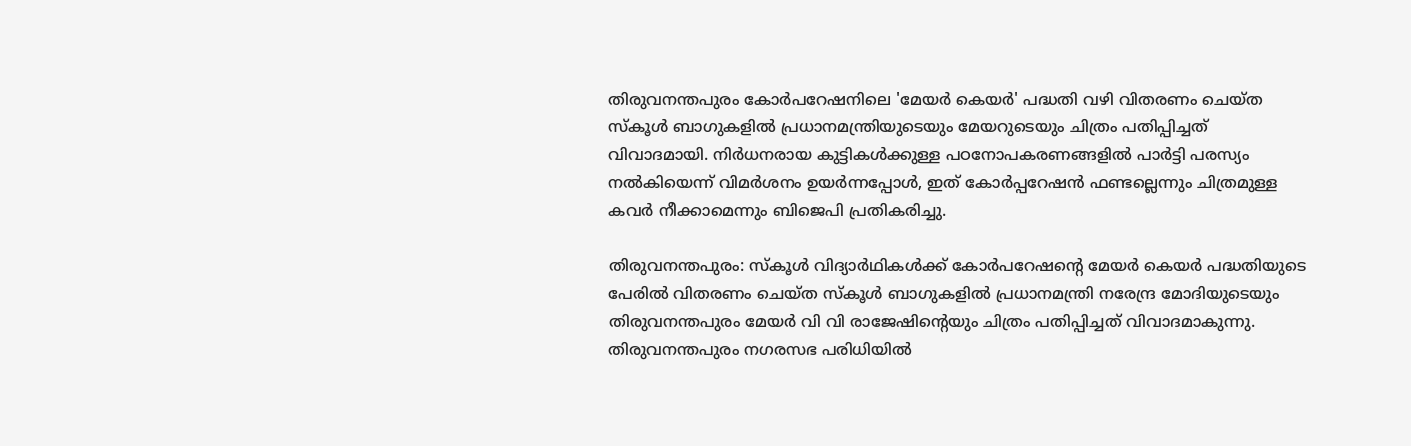തിരുവനന്തപുരം കോർപറേഷനിലെ 'മേയർ കെയർ' പദ്ധതി വഴി വിതരണം ചെയ്ത സ്കൂൾ ബാഗുകളിൽ പ്രധാനമന്ത്രിയുടെയും മേയറുടെയും ചിത്രം പതിപ്പിച്ചത് വിവാദമായി. നിർധനരായ കുട്ടികൾക്കുള്ള പഠനോപകരണങ്ങളിൽ പാർട്ടി പരസ്യം നൽകിയെന്ന് വിമർശനം ഉയർന്നപ്പോൾ, ഇത് കോർപ്പറേഷൻ ഫണ്ടല്ലെന്നും ചിത്രമുള്ള കവർ നീക്കാമെന്നും ബിജെപി പ്രതികരിച്ചു.

തിരുവനന്തപുരം: സ്കൂൾ വിദ്യാർഥികൾക്ക് കോർപറേഷന്‍റെ മേയർ കെയർ പദ്ധതിയുടെ പേരിൽ വിതരണം ചെയ്ത സ്കൂൾ ബാഗുകളിൽ പ്രധാനമന്ത്രി നരേന്ദ്ര മോദിയുടെയും തിരുവനന്തപുരം മേയർ വി വി രാജേഷിന്‍റെയും ചിത്രം പതിപ്പിച്ചത് വിവാദമാകുന്നു. തിരുവനന്തപുരം നഗരസഭ പരിധിയിൽ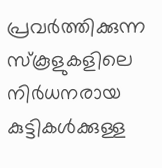പ്രവർത്തിക്കുന്ന സ്കൂളുകളിലെ നിർധനരായ കുട്ടികൾക്കുള്ള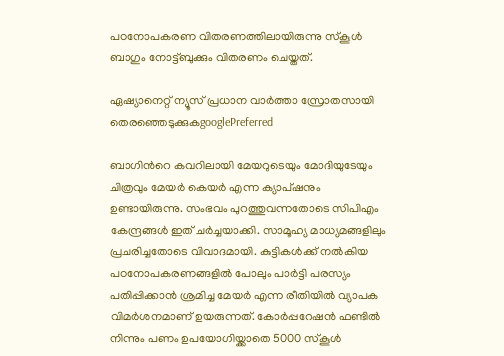പഠനോപകരണ വിതരണത്തിലായിരുന്നു സ്കൂൾ ബാഗും നോട്ട്ബുക്കും വിതരണം ചെയ്തത്.

ഏഷ്യാനെറ്റ് ന്യൂസ് പ്രധാന വാർത്താ സ്രോതസായി തെരഞ്ഞെടുക്കുകgooglePreferred

ബാഗിന്‍റെ കവറിലായി മേയറുടെയും മോദിയുടേയും ചിത്രവും മേയർ കെയർ എന്ന ക്യാപ്ഷനും ഉണ്ടായിരുന്നു. സംഭവം പുറത്തുവന്നതോടെ സിപിഎം കേന്ദ്രങ്ങൾ ഇത് ചർച്ചയാക്കി. സാമൂഹ്യ മാധ്യമങ്ങളിലും പ്രചരിച്ചതോടെ വിവാദമായി. കുട്ടികൾക്ക് നൽകിയ പഠനോപകരണങ്ങളിൽ പോലും പാർട്ടി പരസ്യം പതിപ്പിക്കാൻ ശ്രമിച്ച മേയർ എന്ന രീതിയിൽ വ്യാപക വിമർശനമാണ് ഉയരുന്നത്. കോർപ്പറേഷൻ ഫണ്ടിൽ നിന്നും പണം ഉപയോഗിയ്ക്കാതെ 5000 സ്കൂൾ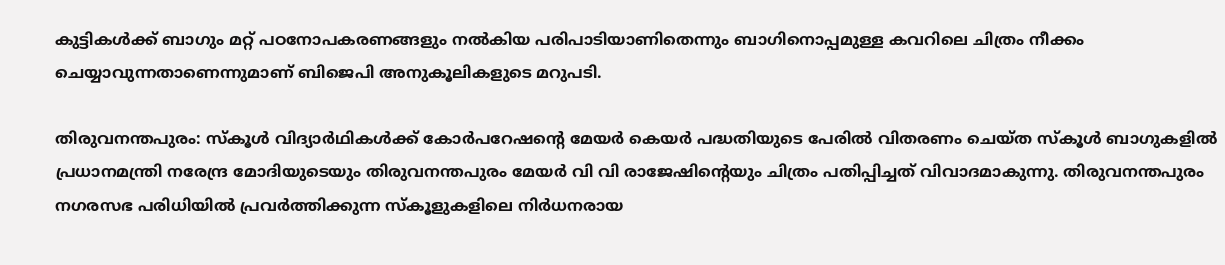കുട്ടികൾക്ക് ബാഗും മറ്റ് പഠനോപകരണങ്ങളും നൽകിയ പരിപാടിയാണിതെന്നും ബാഗിനൊപ്പമുള്ള കവറിലെ ചിത്രം നീക്കം ചെയ്യാവുന്നതാണെന്നുമാണ് ബിജെപി അനുകൂലികളുടെ മറുപടി.

തിരുവനന്തപുരം: സ്കൂൾ വിദ്യാർഥികൾക്ക് കോർപറേഷന്‍റെ മേയർ കെയർ പദ്ധതിയുടെ പേരിൽ വിതരണം ചെയ്ത സ്കൂൾ ബാഗുകളിൽ പ്രധാനമന്ത്രി നരേന്ദ്ര മോദിയുടെയും തിരുവനന്തപുരം മേയർ വി വി രാജേഷിന്‍റെയും ചിത്രം പതിപ്പിച്ചത് വിവാദമാകുന്നു. തിരുവനന്തപുരം നഗരസഭ പരിധിയിൽ പ്രവർത്തിക്കുന്ന സ്കൂളുകളിലെ നിർധനരായ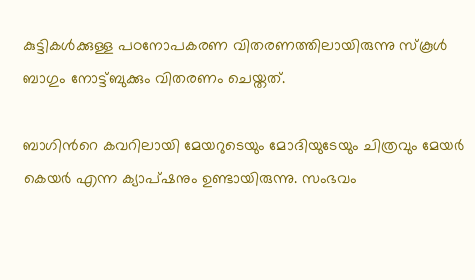കുട്ടികൾക്കുള്ള പഠനോപകരണ വിതരണത്തിലായിരുന്നു സ്കൂൾ ബാഗും നോട്ട്ബുക്കും വിതരണം ചെയ്തത്.

ബാഗിന്‍റെ കവറിലായി മേയറുടെയും മോദിയുടേയും ചിത്രവും മേയർ കെയർ എന്ന ക്യാപ്ഷനും ഉണ്ടായിരുന്നു. സംഭവം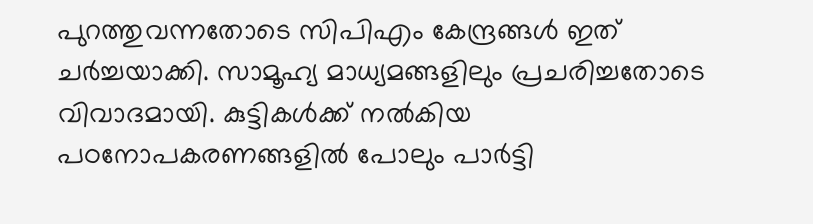പുറത്തുവന്നതോടെ സിപിഎം കേന്ദ്രങ്ങൾ ഇത് ചർച്ചയാക്കി. സാമൂഹ്യ മാധ്യമങ്ങളിലും പ്രചരിച്ചതോടെ വിവാദമായി. കുട്ടികൾക്ക് നൽകിയ പഠനോപകരണങ്ങളിൽ പോലും പാർട്ടി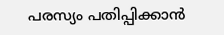പരസ്യം പതിപ്പിക്കാൻ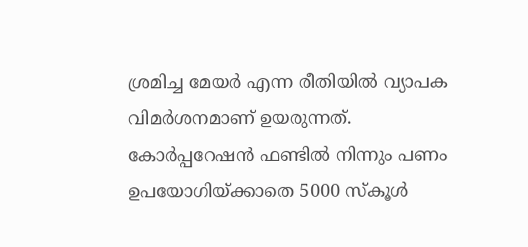ശ്രമിച്ച മേയർ എന്ന രീതിയിൽ വ്യാപക വിമർശനമാണ് ഉയരുന്നത്. കോർപ്പറേഷൻ ഫണ്ടിൽ നിന്നും പണം ഉപയോഗിയ്ക്കാതെ 5000 സ്കൂൾ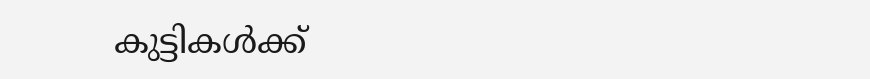കുട്ടികൾക്ക്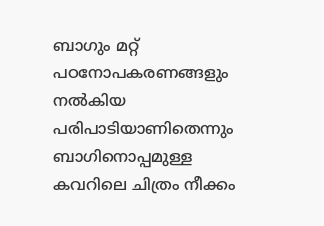ബാഗും മറ്റ് പഠനോപകരണങ്ങളും നൽകിയ പരിപാടിയാണിതെന്നും ബാഗിനൊപ്പമുള്ള കവറിലെ ചിത്രം നീക്കം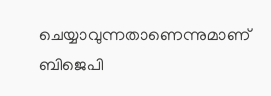ചെയ്യാവുന്നതാണെന്നുമാണ് ബിജെപി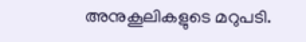അനുകൂലികളുടെ മറുപടി.